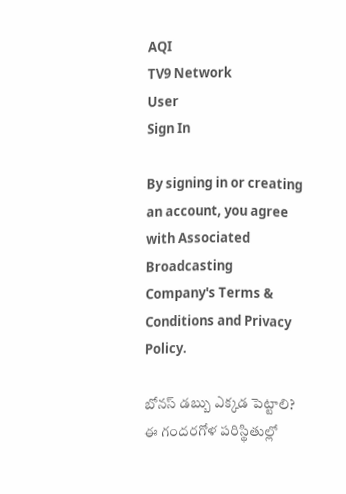AQI
TV9 Network
User
Sign In

By signing in or creating an account, you agree with Associated Broadcasting Company's Terms & Conditions and Privacy Policy.

బోనస్ డబ్బు ఎక్కడ పెట్టాలి? ఈ గందరగోళ పరిస్థితుల్లో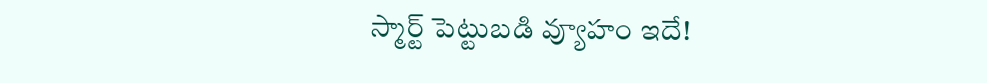స్మార్ట్ పెట్టుబడి వ్యూహం ఇదే!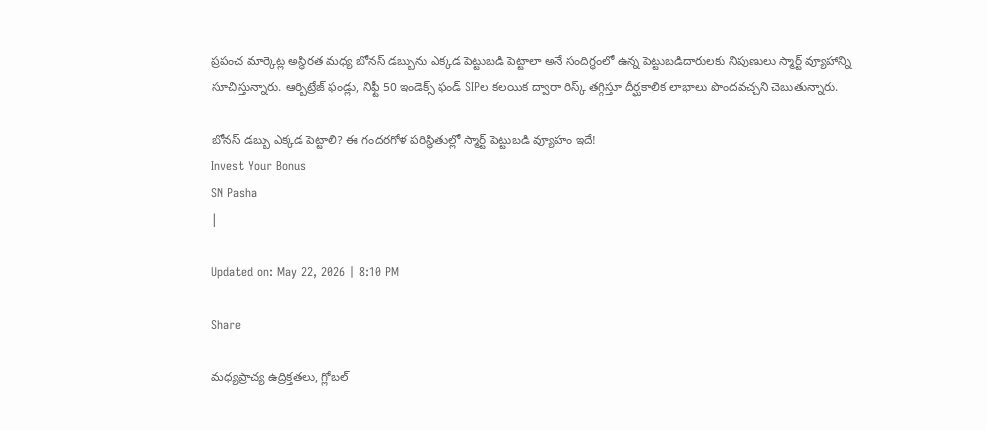ప్రపంచ మార్కెట్ల అస్థిరత మధ్య బోనస్ డబ్బును ఎక్కడ పెట్టుబడి పెట్టాలా అనే సందిగ్ధంలో ఉన్న పెట్టుబడిదారులకు నిపుణులు స్మార్ట్ వ్యూహాన్ని సూచిస్తున్నారు. ఆర్బిట్రేజ్ ఫండ్లు, నిఫ్టీ 50 ఇండెక్స్ ఫండ్ SIPల కలయిక ద్వారా రిస్క్ తగ్గిస్తూ దీర్ఘకాలిక లాభాలు పొందవచ్చని చెబుతున్నారు.

బోనస్ డబ్బు ఎక్కడ పెట్టాలి? ఈ గందరగోళ పరిస్థితుల్లో స్మార్ట్ పెట్టుబడి వ్యూహం ఇదే!
Invest Your Bonus
SN Pasha
|

Updated on: May 22, 2026 | 8:10 PM

Share

మధ్యప్రాచ్య ఉద్రిక్తతలు, గ్లోబల్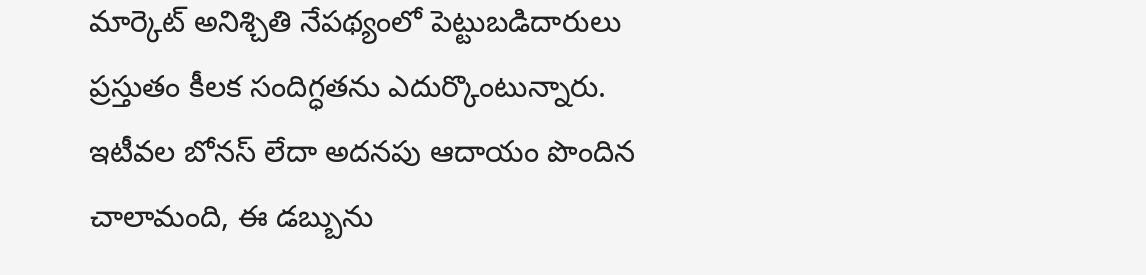మార్కెట్ అనిశ్చితి నేపథ్యంలో పెట్టుబడిదారులు ప్రస్తుతం కీలక సందిగ్ధతను ఎదుర్కొంటున్నారు. ఇటీవల బోనస్ లేదా అదనపు ఆదాయం పొందిన చాలామంది, ఈ డబ్బును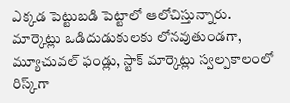ఎక్కడ పెట్టుబడి పెట్టాలో ఆలోచిస్తున్నారు. మార్కెట్లు ఒడిదుడుకులకు లోనవుతుండగా, మ్యూచువల్ ఫండ్లు, స్టాక్ మార్కెట్లు స్వల్పకాలంలో రిస్క్‌గా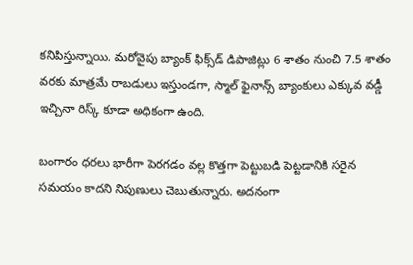కనిపిస్తున్నాయి. మరోవైపు బ్యాంక్ ఫిక్స్‌డ్ డిపాజిట్లు 6 శాతం నుంచి 7.5 శాతం వరకు మాత్రమే రాబడులు ఇస్తుండగా, స్మాల్ ఫైనాన్స్ బ్యాంకులు ఎక్కువ వడ్డీ ఇచ్చినా రిస్క్ కూడా అధికంగా ఉంది.

బంగారం ధరలు భారీగా పెరగడం వల్ల కొత్తగా పెట్టుబడి పెట్టడానికి సరైన సమయం కాదని నిపుణులు చెబుతున్నారు. అదనంగా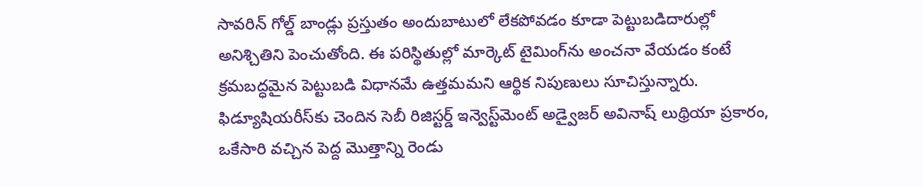సావరిన్ గోల్డ్ బాండ్లు ప్రస్తుతం అందుబాటులో లేకపోవడం కూడా పెట్టుబడిదారుల్లో అనిశ్చితిని పెంచుతోంది. ఈ పరిస్థితుల్లో మార్కెట్ టైమింగ్‌ను అంచనా వేయడం కంటే క్రమబద్ధమైన పెట్టుబడి విధానమే ఉత్తమమని ఆర్థిక నిపుణులు సూచిస్తున్నారు. ఫిడ్యూషియరీస్‌కు చెందిన సెబీ రిజిస్టర్డ్ ఇన్వెస్ట్‌మెంట్ అడ్వైజర్ అవినాష్ లుథ్రియా ప్రకారం, ఒకేసారి వచ్చిన పెద్ద మొత్తాన్ని రెండు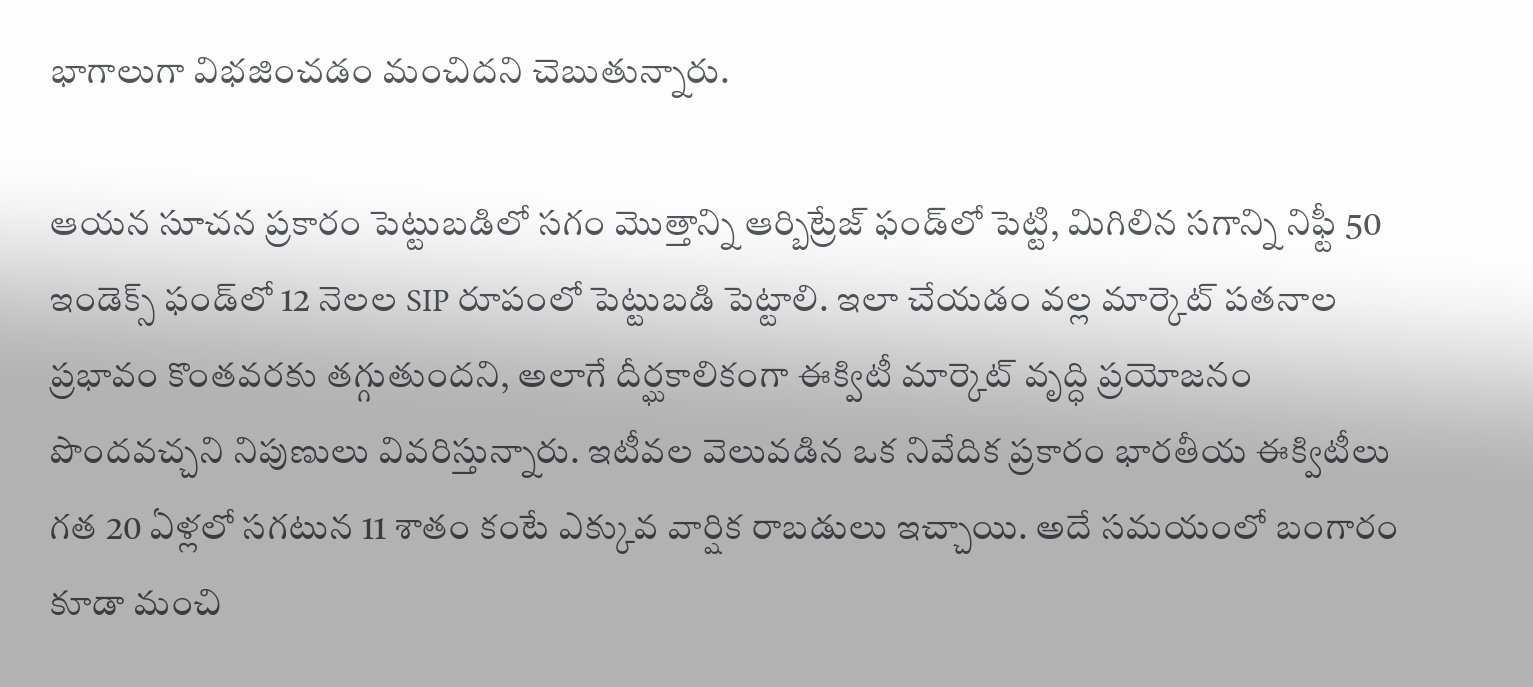భాగాలుగా విభజించడం మంచిదని చెబుతున్నారు.

ఆయన సూచన ప్రకారం పెట్టుబడిలో సగం మొత్తాన్ని ఆర్బిట్రేజ్ ఫండ్‌లో పెట్టి, మిగిలిన సగాన్ని నిఫ్టీ 50 ఇండెక్స్ ఫండ్‌లో 12 నెలల SIP రూపంలో పెట్టుబడి పెట్టాలి. ఇలా చేయడం వల్ల మార్కెట్ పతనాల ప్రభావం కొంతవరకు తగ్గుతుందని, అలాగే దీర్ఘకాలికంగా ఈక్విటీ మార్కెట్ వృద్ధి ప్రయోజనం పొందవచ్చని నిపుణులు వివరిస్తున్నారు. ఇటీవల వెలువడిన ఒక నివేదిక ప్రకారం భారతీయ ఈక్విటీలు గత 20 ఏళ్లలో సగటున 11 శాతం కంటే ఎక్కువ వార్షిక రాబడులు ఇచ్చాయి. అదే సమయంలో బంగారం కూడా మంచి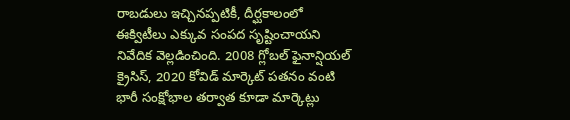రాబడులు ఇచ్చినప్పటికీ, దీర్ఘకాలంలో ఈక్విటీలు ఎక్కువ సంపద సృష్టించాయని నివేదిక వెల్లడించింది. 2008 గ్లోబల్ ఫైనాన్షియల్ క్రైసిస్, 2020 కోవిడ్ మార్కెట్ పతనం వంటి భారీ సంక్షోభాల తర్వాత కూడా మార్కెట్లు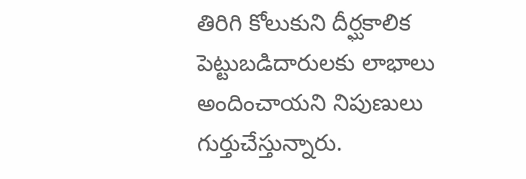తిరిగి కోలుకుని దీర్ఘకాలిక పెట్టుబడిదారులకు లాభాలు అందించాయని నిపుణులు గుర్తుచేస్తున్నారు.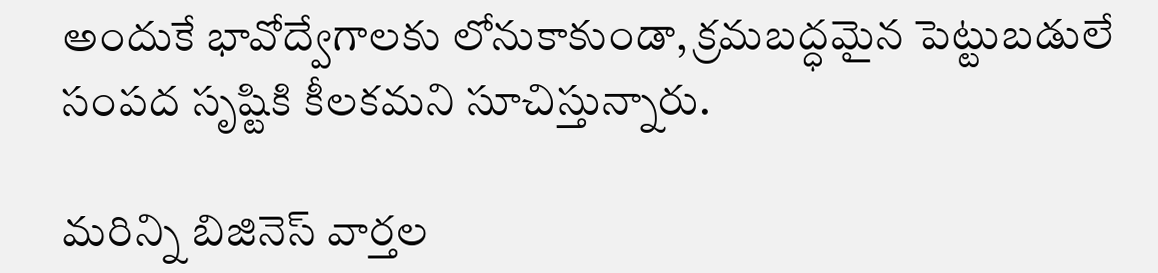అందుకే భావోద్వేగాలకు లోనుకాకుండా, క్రమబద్ధమైన పెట్టుబడులే సంపద సృష్టికి కీలకమని సూచిస్తున్నారు.

మరిన్ని బిజినెస్‌ వార్తల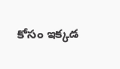కోసం ఇక్కడ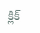క్లిక్‌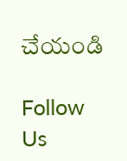చేయండి

Follow Us